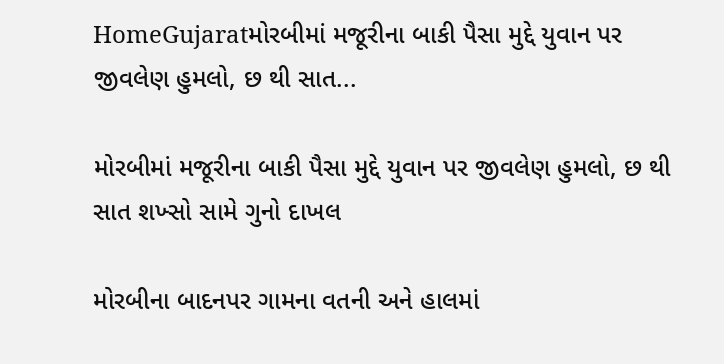HomeGujaratમોરબીમાં મજૂરીના બાકી પૈસા મુદ્દે યુવાન પર જીવલેણ હુમલો, છ થી સાત...

મોરબીમાં મજૂરીના બાકી પૈસા મુદ્દે યુવાન પર જીવલેણ હુમલો, છ થી સાત શખ્સો સામે ગુનો દાખલ

મોરબીના બાદનપર ગામના વતની અને હાલમાં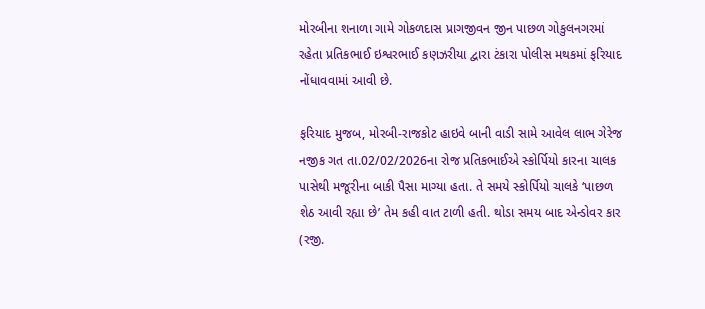મોરબીના શનાળા ગામે ગોકળદાસ પ્રાગજીવન જીન પાછળ ગોકુલનગરમાં રહેતા પ્રતિકભાઈ ઇશ્વરભાઈ કણઝરીયા દ્વારા ટંકારા પોલીસ મથકમાં ફરિયાદ નોંધાવવામાં આવી છે.

ફરિયાદ મુજબ, મોરબી-રાજકોટ હાઇવે બાની વાડી સામે આવેલ લાભ ગેરેજ નજીક ગત તા.02/02/2026ના રોજ પ્રતિકભાઈએ સ્કોર્પિયો કારના ચાલક પાસેથી મજૂરીના બાકી પૈસા માગ્યા હતા. તે સમયે સ્કોર્પિયો ચાલકે ‘પાછળ શેઠ આવી રહ્યા છે’ તેમ કહી વાત ટાળી હતી. થોડા સમય બાદ એન્ડોવર કાર (રજી.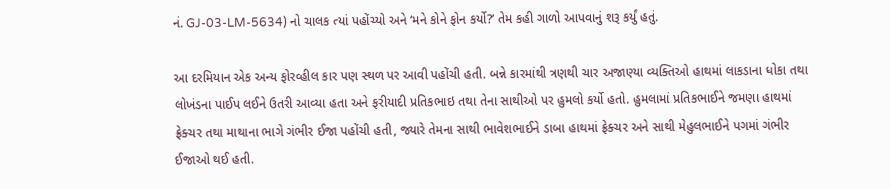નં. GJ-03-LM-5634) નો ચાલક ત્યાં પહોંચ્યો અને ‘મને કોને ફોન કર્યો?’ તેમ કહી ગાળો આપવાનું શરૂ કર્યું હતું.

આ દરમિયાન એક અન્ય ફોરવ્હીલ કાર પણ સ્થળ પર આવી પહોંચી હતી. બન્ને કારમાંથી ત્રણથી ચાર અજાણ્યા વ્યક્તિઓ હાથમાં લાકડાના ધોકા તથા લોખંડના પાઈપ લઈને ઉતરી આવ્યા હતા અને ફરીયાદી પ્રતિકભાઇ તથા તેના સાથીઓ પર હુમલો કર્યો હતો. હુમલામાં પ્રતિકભાઈને જમણા હાથમાં ફ્રેક્ચર તથા માથાના ભાગે ગંભીર ઈજા પહોંચી હતી, જ્યારે તેમના સાથી ભાવેશભાઈને ડાબા હાથમાં ફ્રેક્ચર અને સાથી મેહુલભાઈને પગમાં ગંભીર ઈજાઓ થઈ હતી.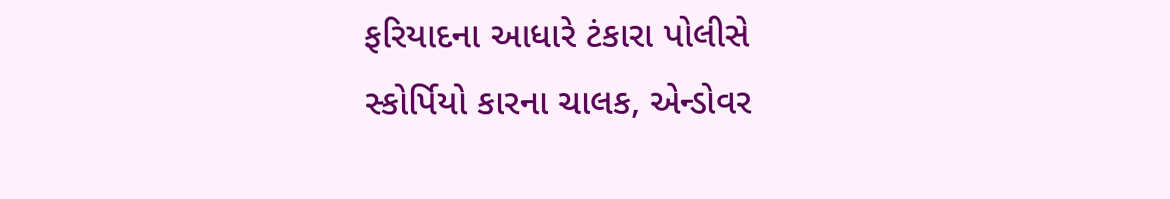ફરિયાદના આધારે ટંકારા પોલીસે સ્કોર્પિયો કારના ચાલક, એન્ડોવર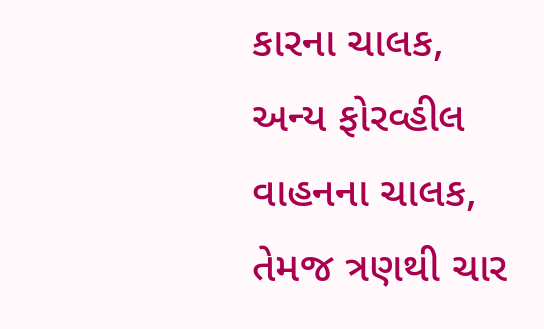કારના ચાલક, અન્ય ફોરવ્હીલ વાહનના ચાલક, તેમજ ત્રણથી ચાર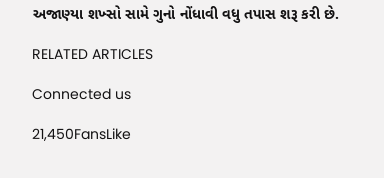અજાણ્યા શખ્સો સામે ગુનો નોંધાવી વધુ તપાસ શરૂ કરી છે.

RELATED ARTICLES

Connected us

21,450FansLike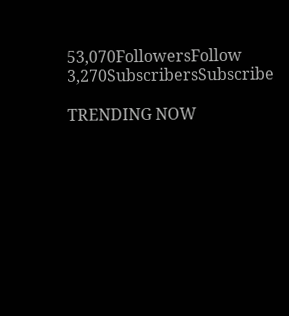53,070FollowersFollow
3,270SubscribersSubscribe

TRENDING NOW